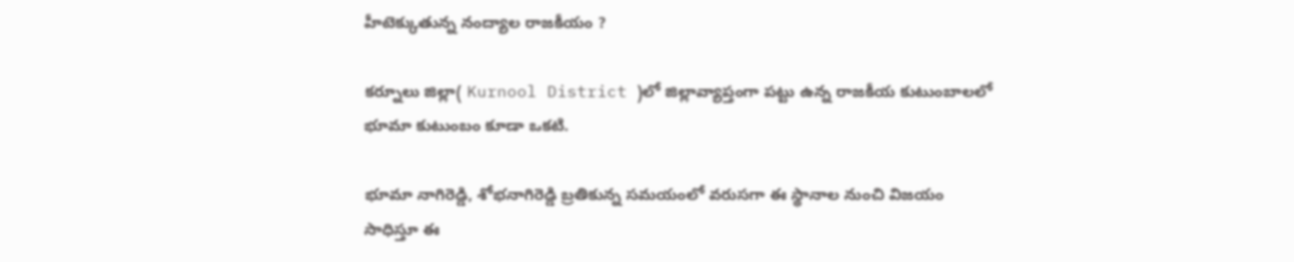హీటెక్కుతున్న నంద్యాల రాజకీయం ?

కర్నూలు జిల్లా( Kurnool District )లో జిల్లావ్యాప్తంగా పట్టు ఉన్న రాజకీయ కుటుంబాలలో భూమా కుటుంబం కూడా ఒకటి.

భూమా నాగిరెడ్డి, శోభనాగిరెడ్డి బ్రతికున్న సమయంలో వరుసగా ఈ స్థానాల నుంచి విజయం సాధిస్తూ ఈ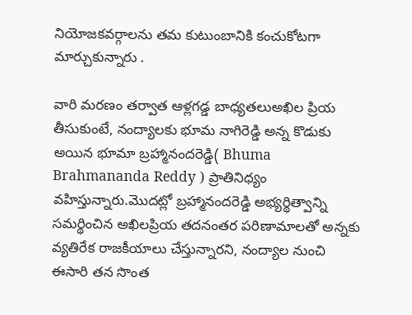నియోజకవర్గాలను తమ కుటుంబానికి కంచుకోటగా మార్చుకున్నారు .

వారి మరణం తర్వాత ఆళ్లగడ్డ బాధ్యతలుఅఖిల ప్రియ తీసుకుంటే, నంద్యాలకు భూమ నాగిరెడ్డి అన్న కొడుకు అయిన భూమా బ్రహ్మానందరెడ్డి( Bhuma Brahmananda Reddy ) ప్రాతినిధ్యం వహిస్తున్నారు.మొదట్లో బ్రహ్మానందరెడ్డి అభ్యర్థిత్వాన్ని సమర్థించిన అఖిలప్రియ తదనంతర పరిణామాలతో అన్నకు వ్యతిరేక రాజకీయాలు చేస్తున్నారని, నంద్యాల నుంచి ఈసారి తన సొంత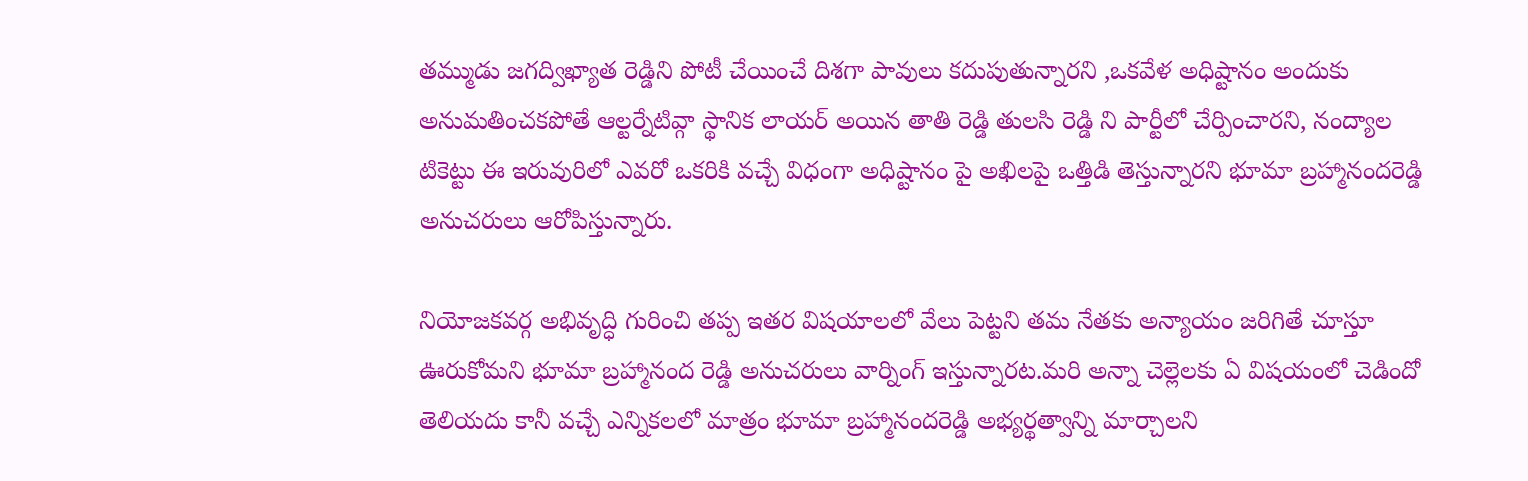తమ్ముడు జగద్విఖ్యాత రెడ్డిని పోటీ చేయించే దిశగా పావులు కదుపుతున్నారని ,ఒకవేళ అధిష్టానం అందుకు అనుమతించకపోతే ఆల్టర్నేటివ్గా స్థానిక లాయర్ అయిన తాతి రెడ్డి తులసి రెడ్డి ని పార్టీలో చేర్పించారని, నంద్యాల టికెట్టు ఈ ఇరువురిలో ఎవరో ఒకరికి వచ్చే విధంగా అధిష్టానం పై అఖిలపై ఒత్తిడి తెస్తున్నారని భూమా బ్రహ్మానందరెడ్డి అనుచరులు ఆరోపిస్తున్నారు.

నియోజకవర్గ అభివృద్ధి గురించి తప్ప ఇతర విషయాలలో వేలు పెట్టని తమ నేతకు అన్యాయం జరిగితే చూస్తూ ఊరుకోమని భూమా బ్రహ్మానంద రెడ్డి అనుచరులు వార్నింగ్ ఇస్తున్నారట.మరి అన్నా చెల్లెలకు ఏ విషయంలో చెడిందో తెలియదు కానీ వచ్చే ఎన్నికలలో మాత్రం భూమా బ్రహ్మానందరెడ్డి అభ్యర్థత్వాన్ని మార్చాలని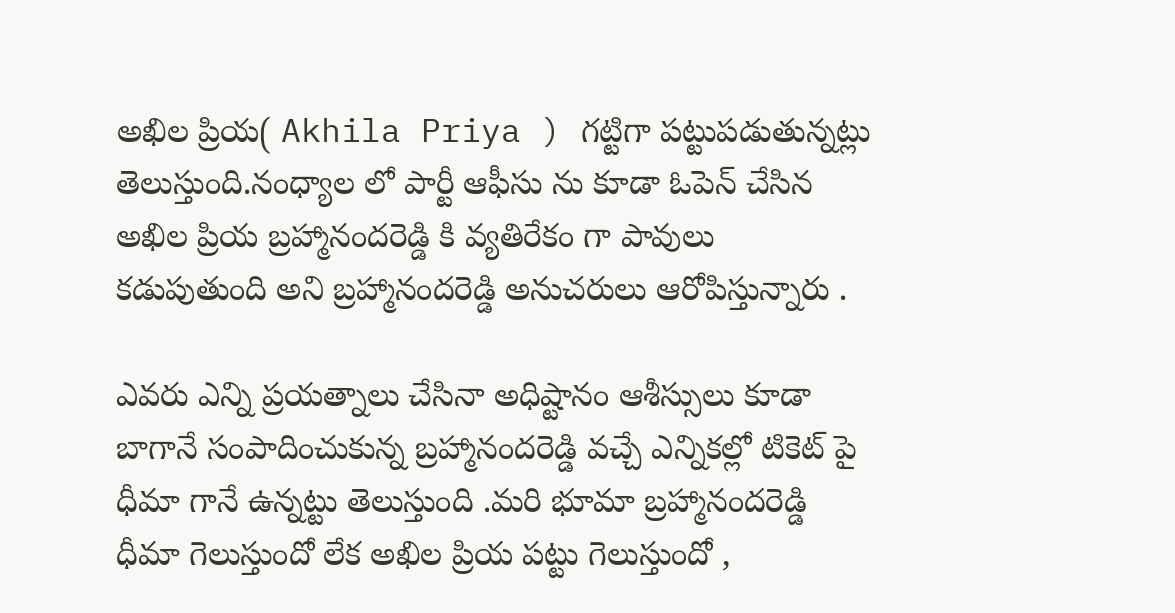అఖిల ప్రియ( Akhila Priya ) గట్టిగా పట్టుపడుతున్నట్లు తెలుస్తుంది.నంధ్యాల లో పార్టీ ఆఫీసు ను కూడా ఓపెన్ చేసిన అఖిల ప్రియ బ్రహ్మానందరెడ్డి కి వ్యతిరేకం గా పావులు కడుపుతుంది అని బ్రహ్మానందరెడ్డి అనుచరులు ఆరోపిస్తున్నారు .

ఎవరు ఎన్ని ప్రయత్నాలు చేసినా అధిష్టానం ఆశీస్సులు కూడా బాగానే సంపాదించుకున్న బ్రహ్మానందరెడ్డి వచ్చే ఎన్నికల్లో టికెట్ పై ధీమా గానే ఉన్నట్టు తెలుస్తుంది .మరి భూమా బ్రహ్మానందరెడ్డి ధీమా గెలుస్తుందో లేక అఖిల ప్రియ పట్టు గెలుస్తుందో ,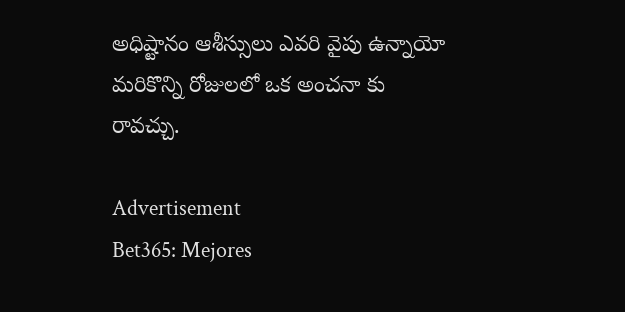అధిష్టానం ఆశీస్సులు ఎవరి వైపు ఉన్నాయో మరికొన్ని రోజులలో ఒక అంచనా కు రావచ్చు.

Advertisement
Bet365: Mejores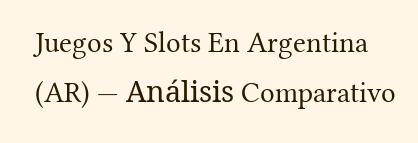Juegos Y Slots En Argentina (AR) — Análisis Comparativo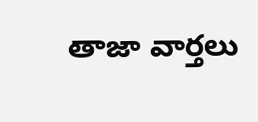తాజా వార్తలు